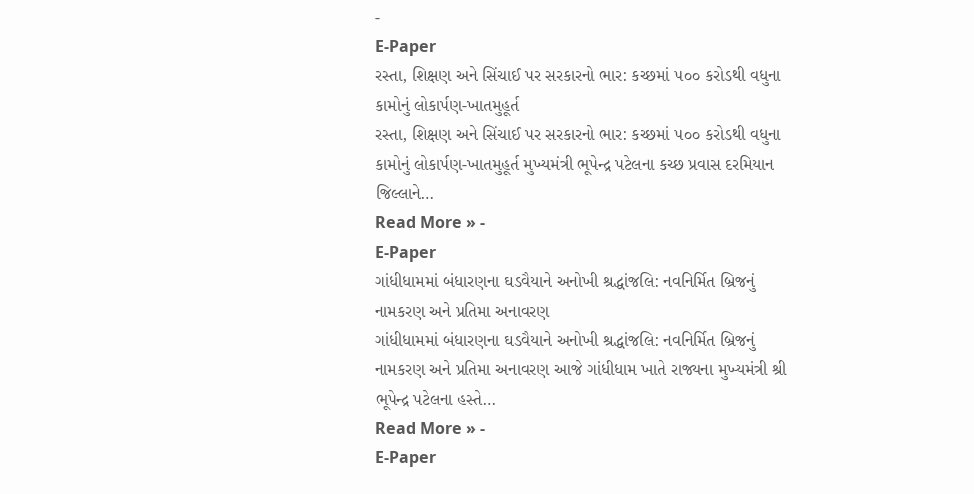-
E-Paper
રસ્તા, શિક્ષણ અને સિંચાઈ પર સરકારનો ભાર: કચ્છમાં ૫૦૦ કરોડથી વધુના કામોનું લોકાર્પણ-ખાતમુહૂર્ત
રસ્તા, શિક્ષણ અને સિંચાઈ પર સરકારનો ભાર: કચ્છમાં ૫૦૦ કરોડથી વધુના કામોનું લોકાર્પણ-ખાતમુહૂર્ત મુખ્યમંત્રી ભૂપેન્દ્ર પટેલના કચ્છ પ્રવાસ દરમિયાન જિલ્લાને…
Read More » -
E-Paper
ગાંધીધામમાં બંધારણના ઘડવૈયાને અનોખી શ્રદ્ધાંજલિ: નવનિર્મિત બ્રિજનું નામકરણ અને પ્રતિમા અનાવરણ
ગાંધીધામમાં બંધારણના ઘડવૈયાને અનોખી શ્રદ્ધાંજલિ: નવનિર્મિત બ્રિજનું નામકરણ અને પ્રતિમા અનાવરણ આજે ગાંધીધામ ખાતે રાજ્યના મુખ્યમંત્રી શ્રી ભૂપેન્દ્ર પટેલના હસ્તે…
Read More » -
E-Paper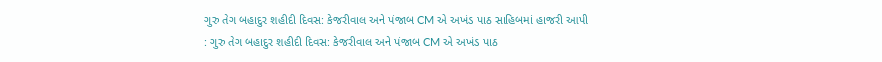ગુરુ તેગ બહાદુર શહીદી દિવસ: કેજરીવાલ અને પંજાબ CM એ અખંડ પાઠ સાહિબમાં હાજરી આપી
: ગુરુ તેગ બહાદુર શહીદી દિવસ: કેજરીવાલ અને પંજાબ CM એ અખંડ પાઠ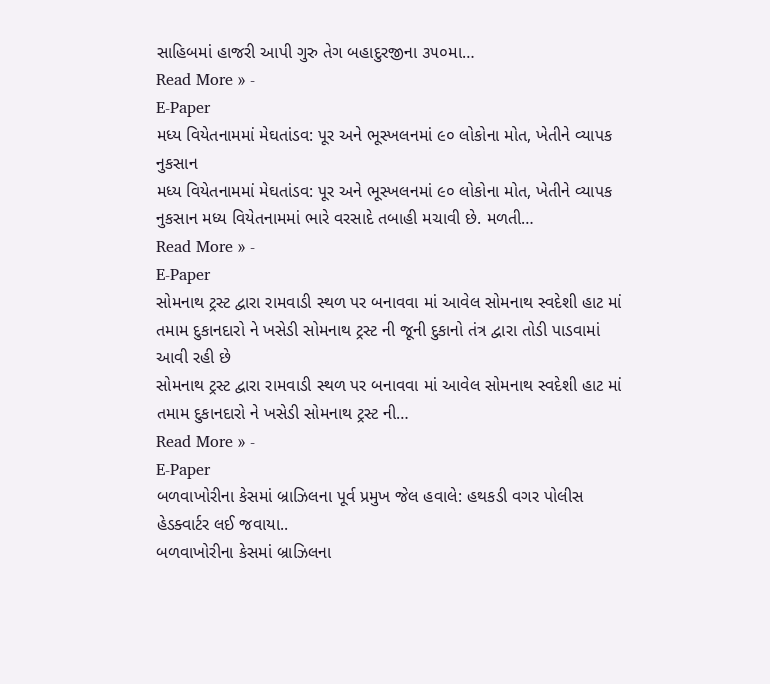સાહિબમાં હાજરી આપી ગુરુ તેગ બહાદુરજીના ૩૫૦મા…
Read More » -
E-Paper
મધ્ય વિયેતનામમાં મેઘતાંડવ: પૂર અને ભૂસ્ખલનમાં ૯૦ લોકોના મોત, ખેતીને વ્યાપક નુકસાન
મધ્ય વિયેતનામમાં મેઘતાંડવ: પૂર અને ભૂસ્ખલનમાં ૯૦ લોકોના મોત, ખેતીને વ્યાપક નુકસાન મધ્ય વિયેતનામમાં ભારે વરસાદે તબાહી મચાવી છે. મળતી…
Read More » -
E-Paper
સોમનાથ ટ્રસ્ટ દ્વારા રામવાડી સ્થળ પર બનાવવા માં આવેલ સોમનાથ સ્વદેશી હાટ માં તમામ દુકાનદારો ને ખસેડી સોમનાથ ટ્રસ્ટ ની જૂની દુકાનો તંત્ર દ્વારા તોડી પાડવામાં આવી રહી છે
સોમનાથ ટ્રસ્ટ દ્વારા રામવાડી સ્થળ પર બનાવવા માં આવેલ સોમનાથ સ્વદેશી હાટ માં તમામ દુકાનદારો ને ખસેડી સોમનાથ ટ્રસ્ટ ની…
Read More » -
E-Paper
બળવાખોરીના કેસમાં બ્રાઝિલના પૂર્વ પ્રમુખ જેલ હવાલે: હથકડી વગર પોલીસ હેડક્વાર્ટર લઈ જવાયા..
બળવાખોરીના કેસમાં બ્રાઝિલના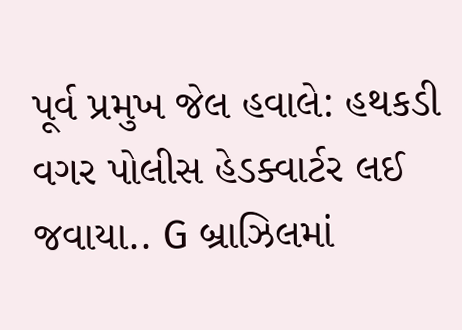પૂર્વ પ્રમુખ જેલ હવાલે: હથકડી વગર પોલીસ હેડક્વાર્ટર લઈ જવાયા.. G બ્રાઝિલમાં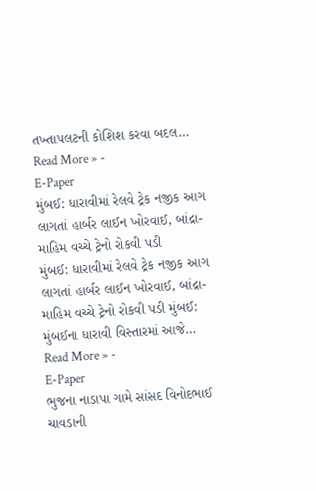તખ્તાપલટની કોશિશ કરવા બદલ…
Read More » -
E-Paper
મુંબઈ: ધારાવીમાં રેલવે ટ્રેક નજીક આગ લાગતાં હાર્બર લાઈન ખોરવાઈ, બાંદ્રા-માહિમ વચ્ચે ટ્રેનો રોકવી પડી
મુંબઈ: ધારાવીમાં રેલવે ટ્રેક નજીક આગ લાગતાં હાર્બર લાઈન ખોરવાઈ, બાંદ્રા-માહિમ વચ્ચે ટ્રેનો રોકવી પડી મુંબઈ: મુંબઈના ધારાવી વિસ્તારમાં આજે…
Read More » -
E-Paper
ભુજના નાડાપા ગામે સાંસદ વિનોદભાઈ ચાવડાની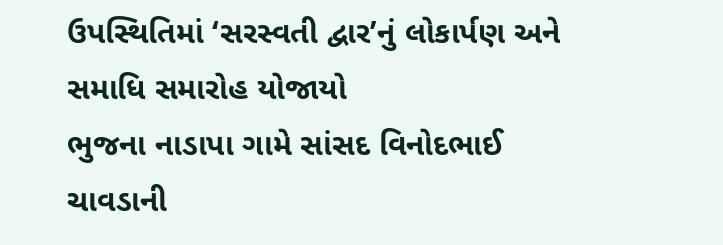ઉપસ્થિતિમાં ‘સરસ્વતી દ્વાર’નું લોકાર્પણ અને સમાધિ સમારોહ યોજાયો
ભુજના નાડાપા ગામે સાંસદ વિનોદભાઈ ચાવડાની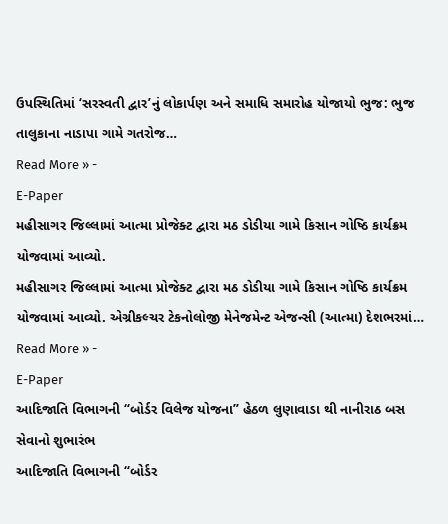ઉપસ્થિતિમાં ‘સરસ્વતી દ્વાર’નું લોકાર્પણ અને સમાધિ સમારોહ યોજાયો ભુજ: ભુજ તાલુકાના નાડાપા ગામે ગતરોજ…
Read More » -
E-Paper
મહીસાગર જિલ્લામાં આત્મા પ્રોજેક્ટ દ્વારા મઠ ડોડીયા ગામે કિસાન ગોષ્ઠિ કાર્યક્રમ યોજવામાં આવ્યો.
મહીસાગર જિલ્લામાં આત્મા પ્રોજેક્ટ દ્વારા મઠ ડોડીયા ગામે કિસાન ગોષ્ઠિ કાર્યક્રમ યોજવામાં આવ્યો. એગ્રીકલ્ચર ટેકનોલોજી મેનેજમેન્ટ એજન્સી (આત્મા) દેશભરમાં…
Read More » -
E-Paper
આદિજાતિ વિભાગની “બોર્ડર વિલેજ યોજના” હેઠળ લુણાવાડા થી નાનીરાઠ બસ સેવાનો શુભારંભ
આદિજાતિ વિભાગની “બોર્ડર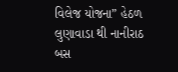વિલેજ યોજના” હેઠળ લુણાવાડા થી નાનીરાઠ બસ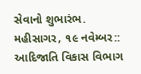સેવાનો શુભારંભ. મહીસાગર, ૧૯ નવેમ્બર:: આદિજાતિ વિકાસ વિભાગ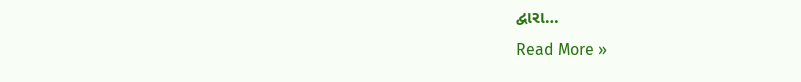દ્વારા…
Read More »